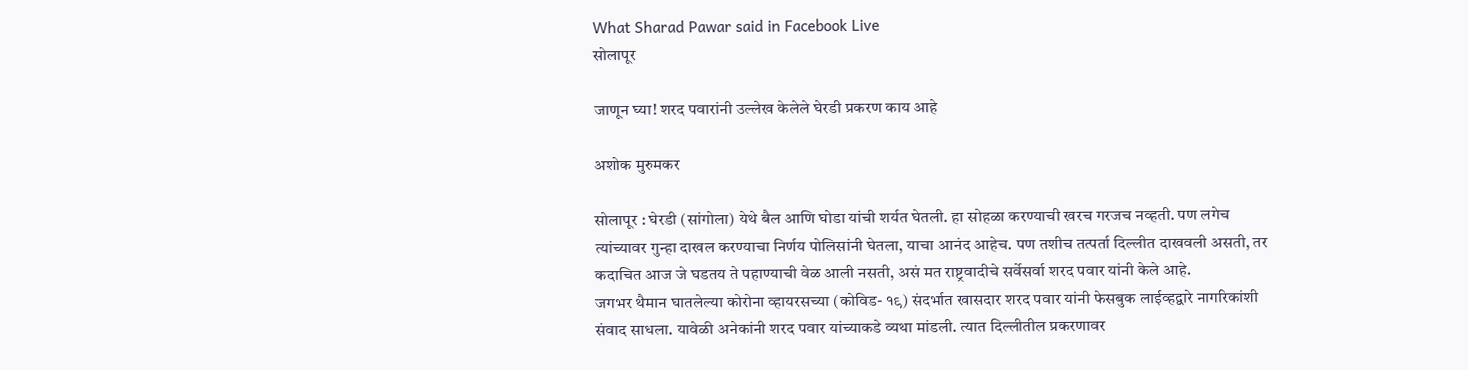What Sharad Pawar said in Facebook Live
सोलापूर

जाणून घ्या! शरद पवारांनी उल्लेख केलेले घेरडी प्रकरण काय आहे

अशोक मुरुमकर

सोलापूर : घेरडी (सांगोला) येथे बैल आणि घोडा यांची शर्यत घेतली. हा सोहळा करण्याची खरच गरजच नव्हती. पण लगेच त्यांच्यावर गुन्हा दाखल करण्याचा निर्णय पोलिसांनी घेतला, याचा आनंद आहेच. पण तशीच तत्पर्ता दिल्लीत दाखवली असती, तर कदाचित आज जे घडतय ते पहाण्याची वेळ आली नसती, असं मत राष्ट्रवादीचे सर्वेसर्वा शरद पवार यांनी केले आहे.
जगभर थैमान घातलेल्या कोरोना व्हायरसच्या (कोविड- १९) संदर्भात खासदार शरद पवार यांनी फेसबुक लाईव्हद्वारे नागरिकांशी संवाद साधला. यावेळी अनेकांनी शरद पवार यांच्याकडे व्यथा मांडली. त्यात दिल्लीतील प्रकरणावर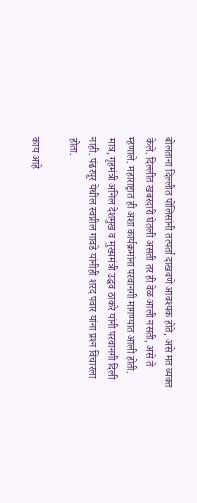बोलताना दिल्लीत पोलिसांनी तत्पर्ता दाखवणे आवश्‍यक होते, असे मत व्यक्त केले. दिल्लीत खबरदारी घेतली असती तर ही वेळ आली नसती, असे ते म्हणाले. महाराष्ट्रात ही अशा कार्यक्रमांना परवानगी मागण्यात आली होती. मात्र, गृहमंत्री अनिल देशमुख व मुख्यमंत्री उद्धव ठाकरे यांनी परवानगी दिली नाही. पंढरपूर येथील स्वप्नील गावडे यांनीही शरद पवार यांना प्रश्‍न विचारला होता.

काय आहे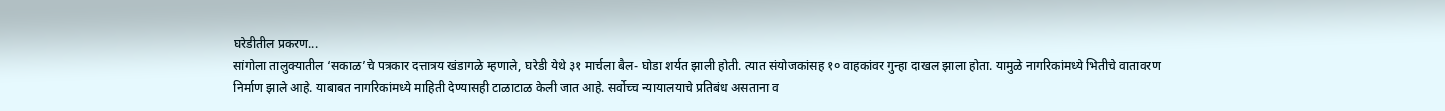घरेडीतील प्रकरण...
सांगोला तालुक्यातील ‘सकाळ’चे पत्रकार दत्तात्रय खंडागळे म्हणाले, घरेडी येथे ३१ मार्चला बैल- घोडा शर्यत झाली होती. त्यात संयोजकांसह १० वाहकांवर गुन्हा दाखल झाला होता. यामुळे नागरिकांमध्ये भितीचे वातावरण निर्माण झाले आहे. याबाबत नागरिकांमध्ये माहिती देण्यासही टाळाटाळ केली जात आहे. सर्वोच्च न्यायालयाचे प्रतिबंध असताना व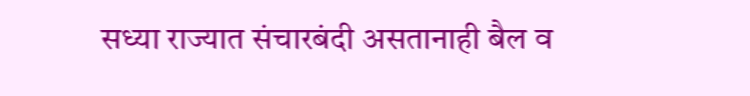सध्या राज्यात संचारबंदी असतानाही बैल व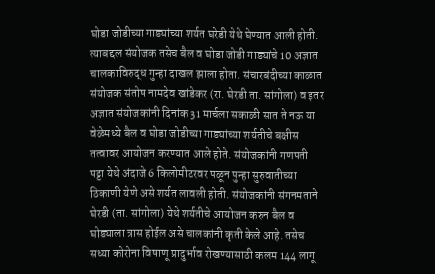घोडा जोडीच्या गाड्यांच्या शर्यत घरेडी येथे घेण्यात आली होती. त्याबद्दल संयोजक तसेच बैल व घोडा जोडी गाड्यांचे 10 अज्ञात चालकाविरुद्ध गुन्हा दाखल झाला होता. संचारबंदीच्या काळात संयोजक संतोष नामदेव खांडेकर (रा. घेरडी ता. सांगोला) व इतर अज्ञात संयोजकांनी दिनांक 31 मार्चला सकाळी सात ते नऊ या वेळेमध्ये बैल व घोडा जोडीच्या गाड्यांच्या शर्यतीचे बक्षीस तत्वावर आयोजन करण्यात आले होते. संयोजकांनी गणपती पट्टा येथे अंदाजे 6 किलोमीटरवर पळून पुन्हा सुरुवातीच्या ठिकाणी येणे असे शर्यत लावली होती. संयोजकांनी संगनमताने घेरडी (ता. सांगोला) येथे शर्यतीचे आयोजन करुन बैल व घोड्याला त्रास होईल असे चालकांनी कृती केले आहे. तसेच सध्या कोरोना विषाणू प्रादुर्भाव रोखण्यासाठी कलम 144 लागू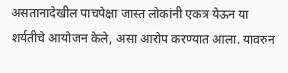असतानादेखील पाचपेक्षा जास्त लोकांनी एकत्र येऊन या शर्यतीचे आयोजन केले, असा आरोप करण्यात आला. यावरुन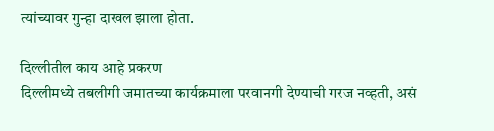त्यांच्यावर गुन्हा दाखल झाला होता.

दिल्लीतील काय आहे प्रकरण
दिल्लीमध्ये तबलीगी जमातच्या कार्यक्रमाला परवानगी देण्याची गरज नव्हती, असं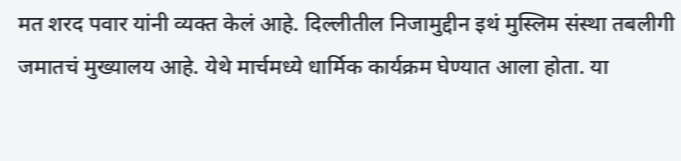मत शरद पवार यांनी व्यक्त केलं आहे. दिल्लीतील निजामुद्दीन इथं मुस्लिम संस्था तबलीगी जमातचं मुख्यालय आहे. येथे मार्चमध्ये धार्मिक कार्यक्रम घेण्यात आला होता. या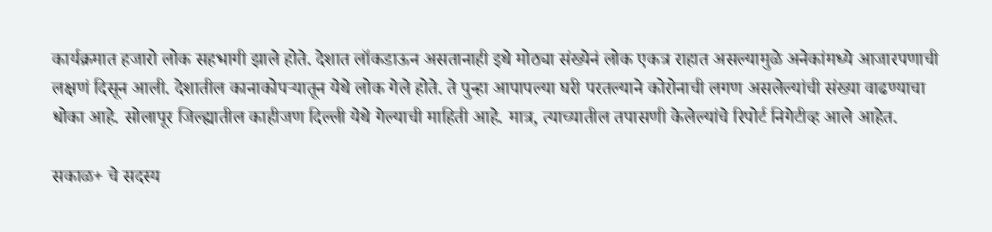कार्यक्रमात हजारो लोक सहभागी झाले होते. देशात लॉकडाऊन असतानाही इथे मोठ्या संख्येनं लोक एकत्र राहात असल्यामुळे अनेकांमध्ये आजारपणाची लक्षणं दिसून आली. देशातील कानाकोपऱ्यातून येथे लोक गेले होते. ते पुन्हा आपापल्या घरी परतल्याने कोरोनाची लगण असलेल्यांची संख्या वाढण्याचा धोका आहे. सोलापूर जिल्ह्यातील काहीजण दिल्ली येथे गेल्याची माहिती आहे. मात्र, त्याच्यातील तपासणी केलेल्यांचे रिपोर्ट निगेटीव्ह आले आहेत.

सकाळ+ चे सदस्य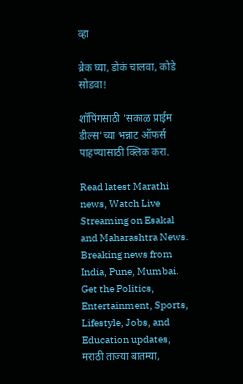व्हा

ब्रेक घ्या, डोकं चालवा, कोडे सोडवा!

शॉपिंगसाठी 'सकाळ प्राईम डील्स'च्या भन्नाट ऑफर्स पाहण्यासाठी क्लिक करा.

Read latest Marathi news, Watch Live Streaming on Esakal and Maharashtra News. Breaking news from India, Pune, Mumbai. Get the Politics, Entertainment, Sports, Lifestyle, Jobs, and Education updates, मराठी ताज्या बातम्या,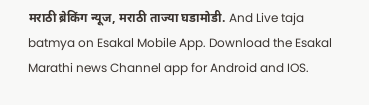मराठी ब्रेकिंग न्यूज, मराठी ताज्या घडामोडी. And Live taja batmya on Esakal Mobile App. Download the Esakal Marathi news Channel app for Android and IOS.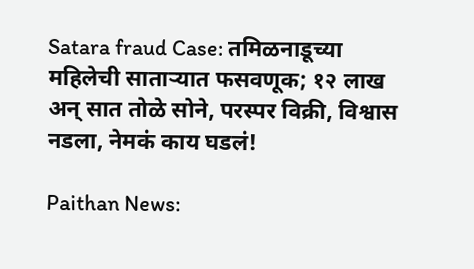Satara fraud Case: तमिळनाडूच्या महिलेची साताऱ्यात फसवणूक; १२ लाख अन् सात तोळे सोने, परस्‍पर विक्री, विश्वास नडला, नेमकं काय घडलं!

Paithan News: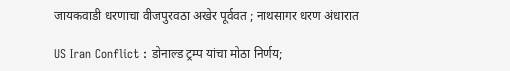जायकवाडी धरणाचा वीजपुरवठा अखेर पूर्ववत ; नाथसागर धरण अंधारात

US Iran Conflict : डोनाल्ड ट्रम्प यांचा मोठा निर्णय;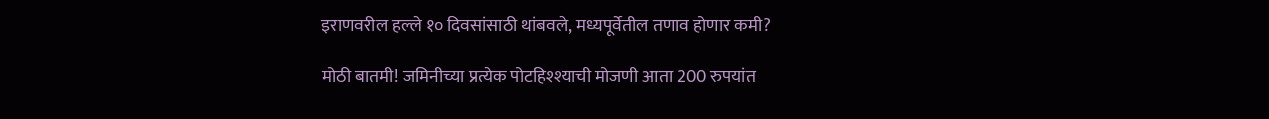इराणवरील हल्ले १० दिवसांसाठी थांबवले, मध्यपूर्वेतील तणाव होणार कमी?

मोठी बातमी! जमिनीच्या प्रत्येक पोटहिश्श्याची मोजणी आता 200 रुपयांत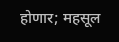होणार; महसूल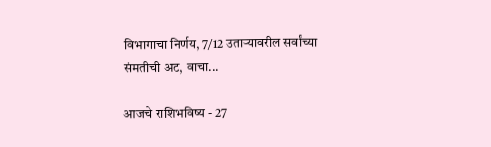विभागाचा निर्णय, 7/12 उताऱ्यावरील सर्वांच्या संमतीची अट, वाचा...

आजचे राशिभविष्य - 27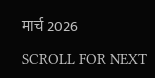मार्च 2026

SCROLL FOR NEXT